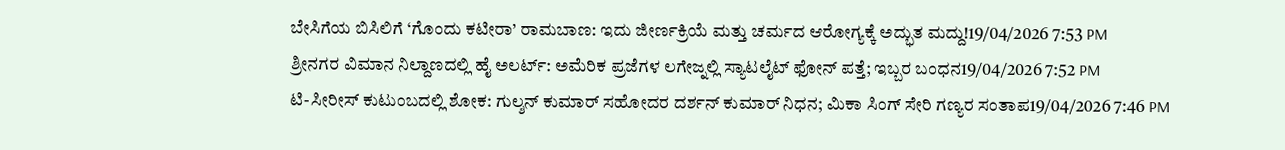ಬೇಸಿಗೆಯ ಬಿಸಿಲಿಗೆ ‘ಗೊಂದು ಕಟೀರಾ’ ರಾಮಬಾಣ: ಇದು ಜೀರ್ಣಕ್ರಿಯೆ ಮತ್ತು ಚರ್ಮದ ಆರೋಗ್ಯಕ್ಕೆ ಅದ್ಭುತ ಮದ್ದು!19/04/2026 7:53 PM
ಶ್ರೀನಗರ ವಿಮಾನ ನಿಲ್ದಾಣದಲ್ಲಿ ಹೈ ಅಲರ್ಟ್: ಅಮೆರಿಕ ಪ್ರಜೆಗಳ ಲಗೇಜ್ನಲ್ಲಿ ಸ್ಯಾಟಲೈಟ್ ಫೋನ್ ಪತ್ತೆ; ಇಬ್ಬರ ಬಂಧನ19/04/2026 7:52 PM
ಟಿ-ಸೀರೀಸ್ ಕುಟುಂಬದಲ್ಲಿ ಶೋಕ: ಗುಲ್ಶನ್ ಕುಮಾರ್ ಸಹೋದರ ದರ್ಶನ್ ಕುಮಾರ್ ನಿಧನ; ಮಿಕಾ ಸಿಂಗ್ ಸೇರಿ ಗಣ್ಯರ ಸಂತಾಪ19/04/2026 7:46 PM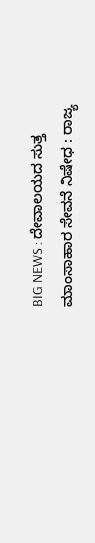BIG NEWS : ದೇವಾಲಯದ ಸುತ್ತ ಮಾಂಸಾಹಾರ ಸೇವನೆ ನಿಷೇಧ : ರಾಜ್ಯ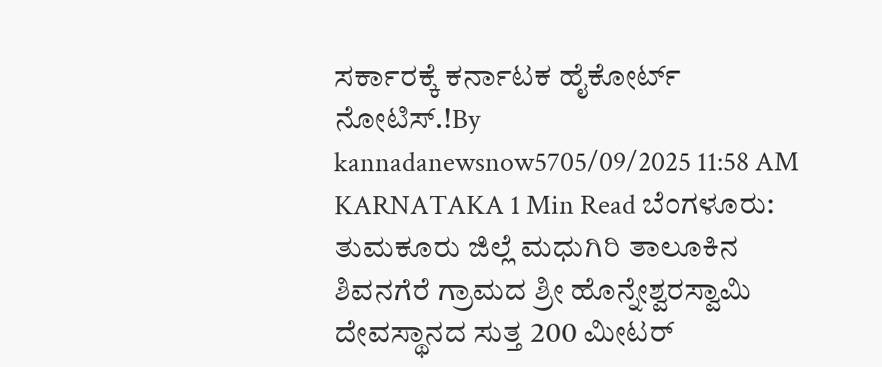ಸರ್ಕಾರಕ್ಕೆ ಕರ್ನಾಟಕ ಹೈಕೋರ್ಟ್ ನೋಟಿಸ್.!By kannadanewsnow5705/09/2025 11:58 AM KARNATAKA 1 Min Read ಬೆಂಗಳೂರು: ತುಮಕೂರು ಜಿಲ್ಲೆ ಮಧುಗಿರಿ ತಾಲೂಕಿನ ಶಿವನಗೆರೆ ಗ್ರಾಮದ ಶ್ರೀ ಹೊನ್ನೇಶ್ವರಸ್ವಾಮಿ ದೇವಸ್ಥಾನದ ಸುತ್ತ 200 ಮೀಟರ್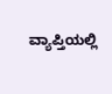ವ್ಯಾಪ್ತಿಯಲ್ಲಿ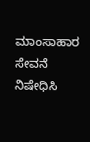ಮಾಂಸಾಹಾರ ಸೇವನೆ ನಿಷೇಧಿಸಿ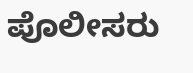ಪೊಲೀಸರು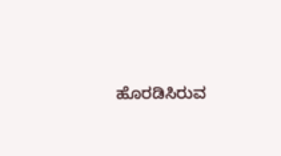ಹೊರಡಿಸಿರುವ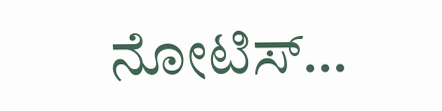ನೋಟಿಸ್…